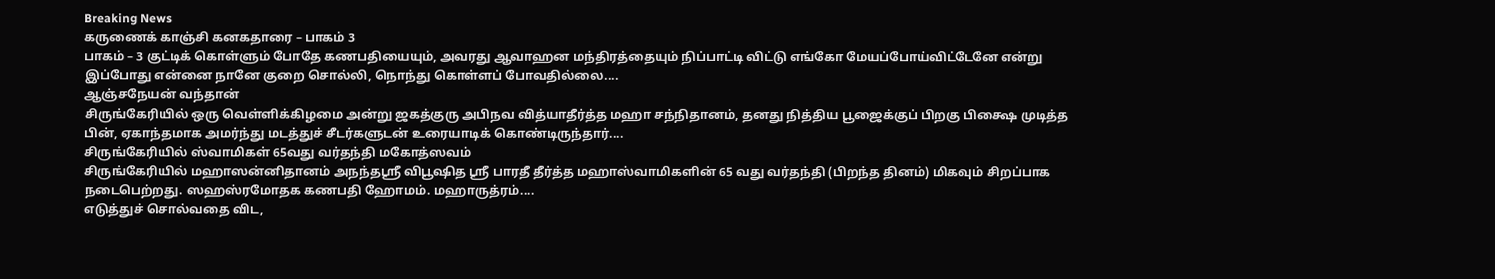Breaking News
கருணைக் காஞ்சி கனகதாரை – பாகம் 3
பாகம் – 3 குட்டிக் கொள்ளும் போதே கணபதியையும், அவரது ஆவாஹன மந்திரத்தையும் நிப்பாட்டி விட்டு எங்கோ மேயப்போய்விட்டேனே என்று இப்போது என்னை நானே குறை சொல்லி, நொந்து கொள்ளப் போவதில்லை....
ஆஞ்சநேயன் வந்தான்
சிருங்கேரியில் ஒரு வெள்ளிக்கிழமை அன்று ஜகத்குரு அபிநவ வித்யாதீர்த்த மஹா சந்நிதானம், தனது நித்திய பூஜைக்குப் பிறகு பிக்ஷை முடித்த பின், ஏகாந்தமாக அமர்ந்து மடத்துச் சீடர்களுடன் உரையாடிக் கொண்டிருந்தார்....
சிருங்கேரியில் ஸ்வாமிகள் 65வது வர்தந்தி மகோத்ஸவம்
சிருங்கேரியில் மஹாஸன்னிதானம் அநந்தஸ்ரீ விபூஷித ஸ்ரீ பாரதீ தீர்த்த மஹாஸ்வாமிகளின் 65 வது வர்தந்தி (பிறந்த தினம்) மிகவும் சிறப்பாக நடைபெற்றது. ஸஹஸ்ரமோதக கணபதி ஹோமம். மஹாருத்ரம்....
எடுத்துச் சொல்வதை விட,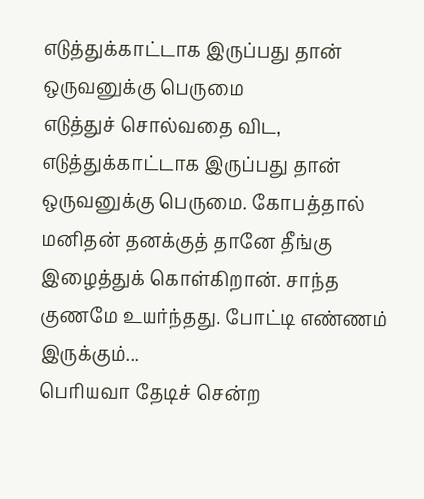எடுத்துக்காட்டாக இருப்பது தான் ஒருவனுக்கு பெருமை
எடுத்துச் சொல்வதை விட, எடுத்துக்காட்டாக இருப்பது தான் ஒருவனுக்கு பெருமை. கோபத்தால் மனிதன் தனக்குத் தானே தீங்கு இழைத்துக் கொள்கிறான். சாந்த குணமே உயர்ந்தது. போட்டி எண்ணம் இருக்கும்...
பெரியவா தேடிச் சென்ற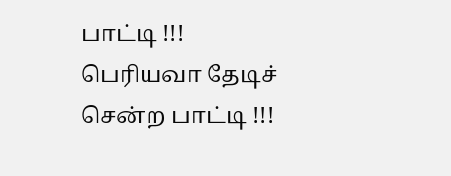பாட்டி !!!
பெரியவா தேடிச் சென்ற பாட்டி !!!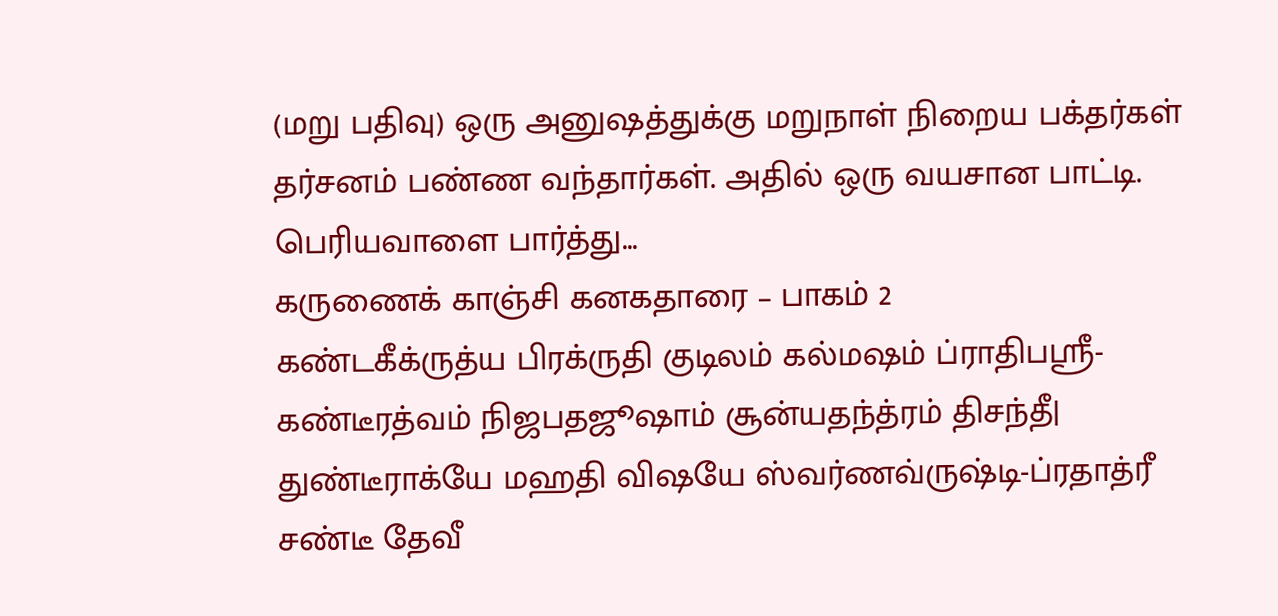(மறு பதிவு) ஒரு அனுஷத்துக்கு மறுநாள் நிறைய பக்தர்கள் தர்சனம் பண்ண வந்தார்கள். அதில் ஒரு வயசான பாட்டி. பெரியவாளை பார்த்து...
கருணைக் காஞ்சி கனகதாரை – பாகம் 2
கண்டகீக்ருத்ய பிரக்ருதி குடிலம் கல்மஷம் ப்ராதிபஸ்ரீ- கண்டீரத்வம் நிஜபதஜூஷாம் சூன்யதந்த்ரம் திசந்தீ| துண்டீராக்யே மஹதி விஷயே ஸ்வர்ணவ்ருஷ்டி-ப்ரதாத்ரீ சண்டீ தேவீ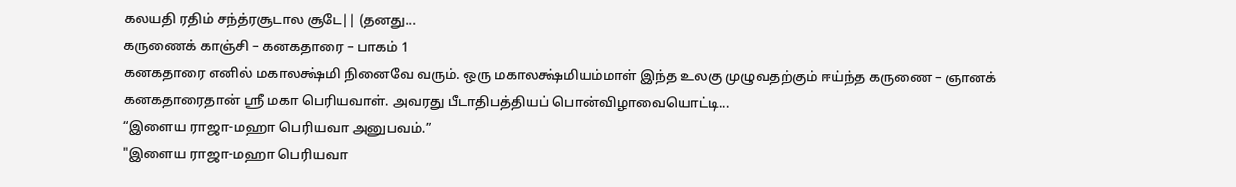கலயதி ரதிம் சந்த்ரசூடால சூடே|| (தனது...
கருணைக் காஞ்சி – கனகதாரை – பாகம் 1
கனகதாரை எனில் மகாலக்ஷ்மி நினைவே வரும். ஒரு மகாலக்ஷ்மியம்மாள் இந்த உலகு முழுவதற்கும் ஈய்ந்த கருணை – ஞானக் கனகதாரைதான் ஸ்ரீ மகா பெரியவாள். அவரது பீடாதிபத்தியப் பொன்விழாவையொட்டி...
“இளைய ராஜா-மஹா பெரியவா அனுபவம்.”
"இளைய ராஜா-மஹா பெரியவா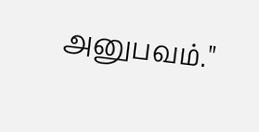அனுபவம்."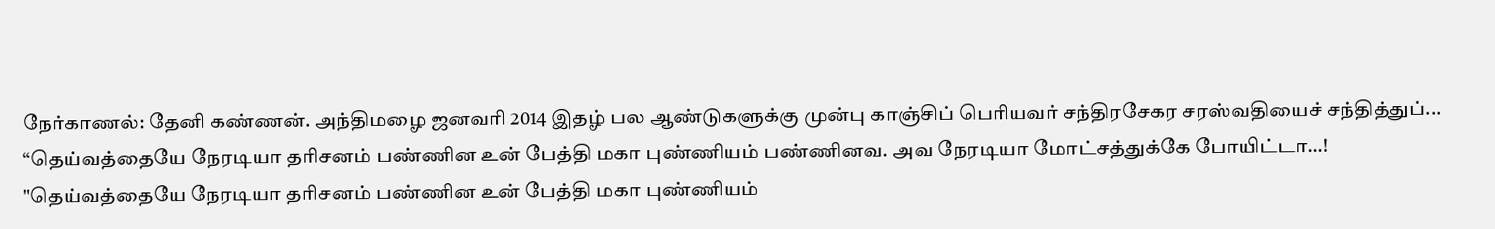நேர்காணல்: தேனி கண்ணன். அந்திமழை ஜனவரி 2014 இதழ் பல ஆண்டுகளுக்கு முன்பு காஞ்சிப் பெரியவர் சந்திரசேகர சரஸ்வதியைச் சந்தித்துப்...
“தெய்வத்தையே நேரடியா தரிசனம் பண்ணின உன் பேத்தி மகா புண்ணியம் பண்ணினவ. அவ நேரடியா மோட்சத்துக்கே போயிட்டா…!
"தெய்வத்தையே நேரடியா தரிசனம் பண்ணின உன் பேத்தி மகா புண்ணியம்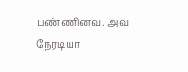பண்ணினவ. அவ நேரடியா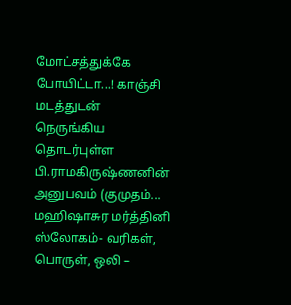மோட்சத்துக்கே போயிட்டா...! காஞ்சி மடத்துடன் நெருங்கிய தொடர்புள்ள பி.ராமகிருஷ்ணனின் அனுபவம் (குமுதம்...
மஹிஷாசுர மர்த்தினி ஸ்லோகம்- வரிகள், பொருள், ஒலி –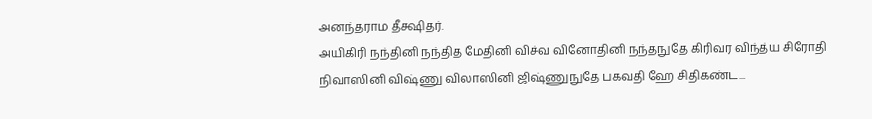அனந்தராம தீக்ஷிதர்.
அயிகிரி நந்தினி நந்தித மேதினி விச்வ வினோதினி நந்தநுதே கிரிவர விந்த்ய சிரோதி நிவாஸினி விஷ்ணு விலாஸினி ஜிஷ்ணுநுதே பகவதி ஹே சிதிகண்ட...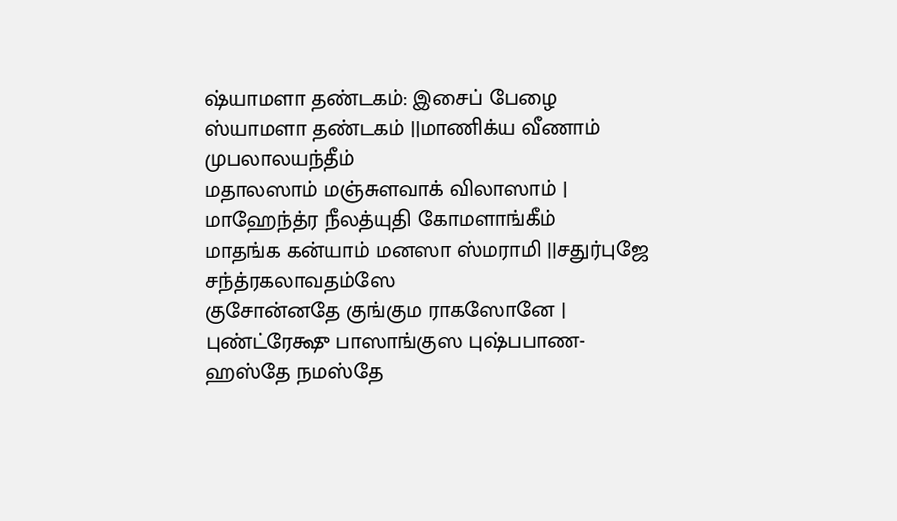ஷ்யாமளா தண்டகம்: இசைப் பேழை
ஸ்யாமளா தண்டகம் ||மாணிக்ய வீணாம் முபலாலயந்தீம்
மதாலஸாம் மஞ்சுளவாக் விலாஸாம் |
மாஹேந்த்ர நீலத்யுதி கோமளாங்கீம்
மாதங்க கன்யாம் மனஸா ஸ்மராமி ||சதுர்புஜே சந்த்ரகலாவதம்ஸே
குசோன்னதே குங்கும ராகஸோனே |
புண்ட்ரேக்ஷு பாஸாங்குஸ புஷ்பபாண-
ஹஸ்தே நமஸ்தே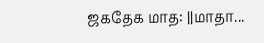ஜகதேக மாத: ||மாதா...